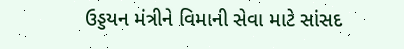ઉડ્ડયન મંત્રીને વિમાની સેવા માટે સાંસદ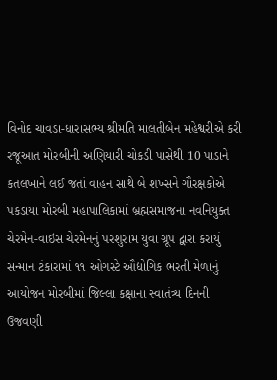વિનોદ ચાવડા-ધારાસભ્ય શ્રીમતિ માલતીબેન મહેશ્વરીએ કરી રજૂઆત મોરબીની અણિયારી ચોકડી પાસેથી 10 પાડાને કતલખાને લઈ જતાં વાહન સાથે બે શખ્સને ગૌરક્ષકોએ પકડાયા મોરબી મહાપાલિકામાં બ્રહ્મસમાજના નવનિયુક્ત ચેરમેન-વાઇસ ચેરમેનનું પરશુરામ યુવા ગ્રૂપ દ્વારા કરાયું સન્માન ટંકારામાં ૧૧ ઓગસ્ટે ઔદ્યોગિક ભરતી મેળાનું આયોજન મોરબીમાં જિલ્લા કક્ષાના સ્વાતંત્ર્ય દિનની ઉજવણી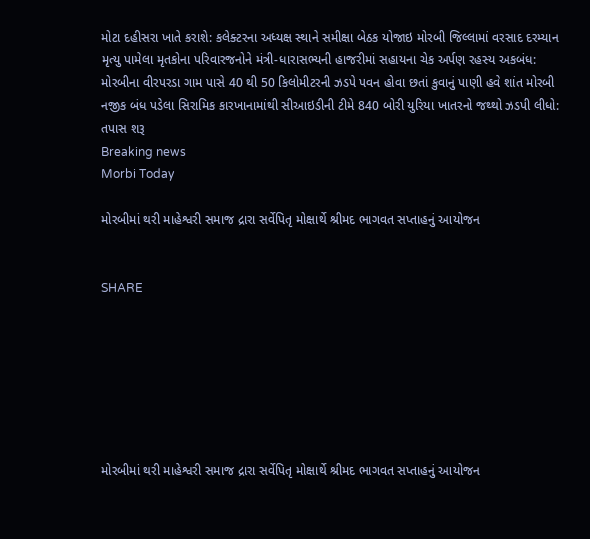મોટા દહીસરા ખાતે કરાશે: કલેક્ટરના અધ્યક્ષ સ્થાને સમીક્ષા બેઠક યોજાઇ મોરબી જિલ્લામાં વરસાદ દરમ્યાન મૃત્યુ પામેલા મૃતકોના પરિવારજનોને મંત્રી-ધારાસભ્યની હાજરીમાં સહાયના ચેક અર્પણ રહસ્ય અકબંધ: મોરબીના વીરપરડા ગામ પાસે 40 થી 50 કિલોમીટરની ઝડપે પવન હોવા છતાં કુવાનું પાણી હવે શાંત મોરબી નજીક બંધ પડેલા સિરામિક કારખાનામાંથી સીઆઇડીની ટીમે 840 બોરી યુરિયા ખાતરનો જથ્થો ઝડપી લીધો: તપાસ શરૂ
Breaking news
Morbi Today

મોરબીમાં થરી માહેશ્વરી સમાજ દ્રારા સર્વેપિતૃ મોક્ષાર્થે શ્રીમદ ભાગવત સપ્તાહનું આયોજન


SHARE







મોરબીમાં થરી માહેશ્વરી સમાજ દ્રારા સર્વેપિતૃ મોક્ષાર્થે શ્રીમદ ભાગવત સપ્તાહનું આયોજન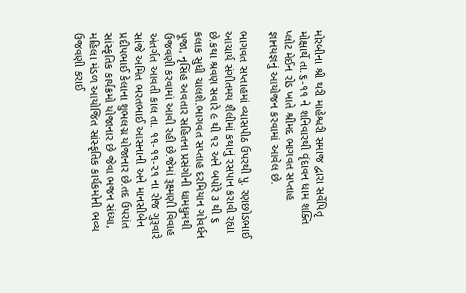મોરબીના શ્રી થરી માહેશ્વરી સમાજ દ્વારા સર્વેપિતૃ મોક્ષાર્થે તા.૬-૧૧ ને શનિવારથી વૃંદાવન ધામ શક્તિ પ્લોટ મેઈન રોડ ખાતે શ્રીમદ ભાગવત સપ્તાહ જ્ઞાનયજ્ઞનું આયોજન કરવામાં આવેલ છે.

ભાગવત સપ્તાહમાં વ્યાસપીઠ ઉપરથી પુ. રણછોડભાઈ આચાર્ય સંગીતમય શૈલીમાં કથાનું રસપાન કરાવી રહ્યા છે.કથા શ્રવણ સવારે ૯ થી ૧૨ અને બપોરે ૩ થી ૬ કલાક સુધી ચાલશે.ભાગવત સપ્તાહ દરમિયાન ગોવર્ધન પૂજા, નૃસિંહ અવતાર સહિતના પ્રસંગોની ધામધુમથી ઉજવણી કરવામાં આવી રહી છે.જેમાં રૂક્ષ્મણી વિવાહ અંતર્ગત આવતી કાલ તા. ૧૧-૧૧-૨૧ ના રોજ ગુરૂવારે સાંજે અમિત ભરતભાઈ આસનાની અને માનસીબેન પ્રદીપભાઈ કેલાના શુભલગ્ન યોજાનાર છે.તદ ઉપરાંત સાંસ્કૃતિક કાર્યક્રમો યોજાનાર છે જેવા ભજન સંધ્યા, મહિલા મંડળ આયોજિત સાંસ્કૃતિક કાર્યકમોની ભવ્ય ઉજવણી કરાઈ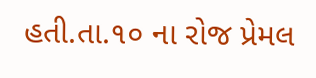હતી.તા.૧૦ ના રોજ પ્રેમલ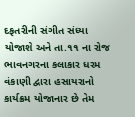દફતરીની સંગીત સંધ્યા યોજાશે અને તા.૧૧ ના રોજ ભાવનગરના કલાકાર ધરમ વંકાણી દ્વારા હસાયરાનો કાર્યક્રમ યોજાનાર છે તેમ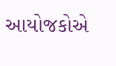આયોજકોએ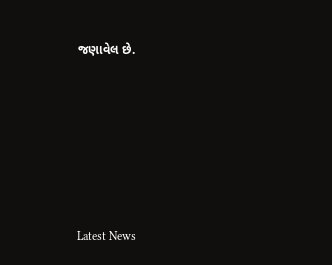જણાવેલ છે.






Latest News